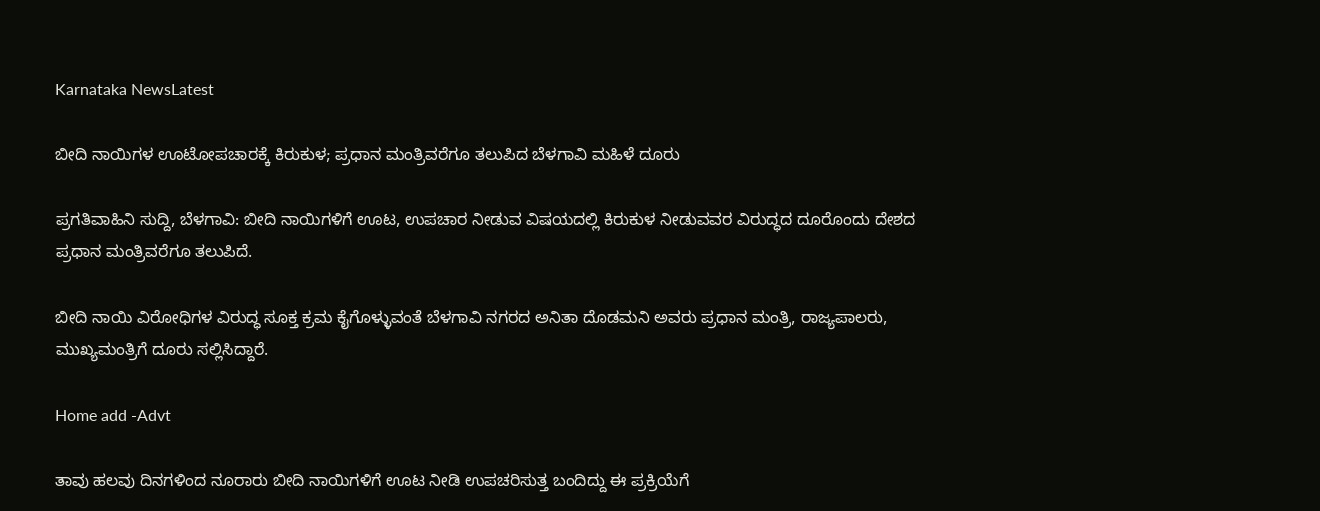Karnataka NewsLatest

ಬೀದಿ ನಾಯಿಗಳ ಊಟೋಪಚಾರಕ್ಕೆ ಕಿರುಕುಳ; ಪ್ರಧಾನ ಮಂತ್ರಿವರೆಗೂ ತಲುಪಿದ ಬೆಳಗಾವಿ ಮಹಿಳೆ ದೂರು

ಪ್ರಗತಿವಾಹಿನಿ ಸುದ್ದಿ, ಬೆಳಗಾವಿ: ಬೀದಿ ನಾಯಿಗಳಿಗೆ ಊಟ, ಉಪಚಾರ ನೀಡುವ ವಿಷಯದಲ್ಲಿ ಕಿರುಕುಳ ನೀಡುವವರ ವಿರುದ್ಧದ ದೂರೊಂದು ದೇಶದ ಪ್ರಧಾನ ಮಂತ್ರಿವರೆಗೂ ತಲುಪಿದೆ.

ಬೀದಿ ನಾಯಿ ವಿರೋಧಿಗಳ ವಿರುದ್ಧ ಸೂಕ್ತ ಕ್ರಮ ಕೈಗೊಳ್ಳುವಂತೆ ಬೆಳಗಾವಿ ನಗರದ ಅನಿತಾ ದೊಡಮನಿ ಅವರು ಪ್ರಧಾನ ಮಂತ್ರಿ, ರಾಜ್ಯಪಾಲರು, ಮುಖ್ಯಮಂತ್ರಿಗೆ ದೂರು ಸಲ್ಲಿಸಿದ್ದಾರೆ‌.

Home add -Advt

ತಾವು ಹಲವು ದಿನಗಳಿಂದ ನೂರಾರು ಬೀದಿ ನಾಯಿಗಳಿಗೆ ಊಟ ನೀಡಿ ಉಪಚರಿಸುತ್ತ ಬಂದಿದ್ದು ಈ ಪ್ರಕ್ರಿಯೆಗೆ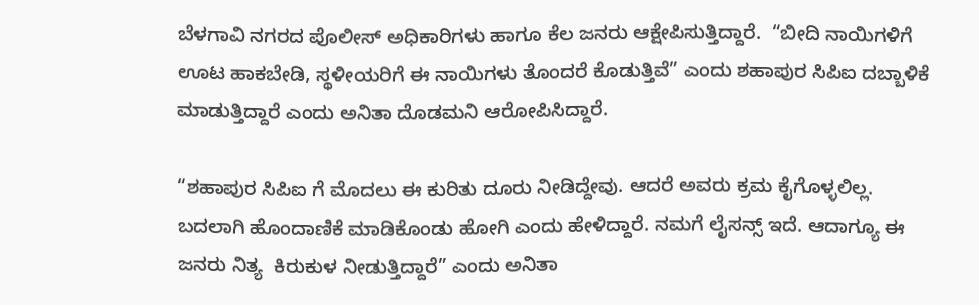ಬೆಳಗಾವಿ ನಗರದ ಪೊಲೀಸ್ ಅಧಿಕಾರಿಗಳು ಹಾಗೂ ಕೆಲ ಜನರು ಆಕ್ಷೇಪಿಸುತ್ತಿದ್ದಾರೆ.  “ಬೀದಿ ನಾಯಿಗಳಿಗೆ ಊಟ ಹಾಕಬೇಡಿ, ಸ್ಥಳೀಯರಿಗೆ ಈ ನಾಯಿಗಳು ತೊಂದರೆ ಕೊಡುತ್ತಿವೆ” ಎಂದು ಶಹಾಪುರ ಸಿಪಿಐ ದಬ್ಬಾಳಿಕೆ ಮಾಡುತ್ತಿದ್ದಾರೆ ಎಂದು ಅನಿತಾ ದೊಡಮನಿ ಆರೋಪಿಸಿದ್ದಾರೆ‌.

“ಶಹಾಪುರ ಸಿಪಿಐ ಗೆ ಮೊದಲು ಈ ಕುರಿತು ದೂರು ನೀಡಿದ್ದೇವು. ಆದರೆ ಅವರು ಕ್ರಮ ಕೈಗೊಳ್ಳಲಿಲ್ಲ. ಬದಲಾಗಿ ಹೊಂದಾಣಿಕೆ ಮಾಡಿಕೊಂಡು ಹೋಗಿ ಎಂದು ಹೇಳಿದ್ದಾರೆ. ನಮಗೆ ಲೈಸನ್ಸ್ ಇದೆ. ಆದಾಗ್ಯೂ ಈ ಜನರು ನಿತ್ಯ  ಕಿರುಕುಳ ನೀಡುತ್ತಿದ್ದಾರೆ” ಎಂದು ಅನಿತಾ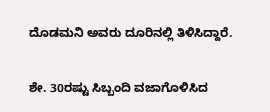ದೊಡಮನಿ ಅವರು ದೂರಿನಲ್ಲಿ ತಿಳಿಸಿದ್ದಾರೆ.

ಶೇ. 30ರಷ್ಟು ಸಿಬ್ಬಂದಿ ವಜಾಗೊಳಿಸಿದ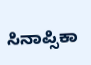ಸಿನಾಪ್ಸಿಕಾ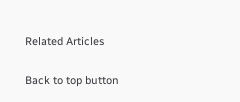Related Articles

Back to top button